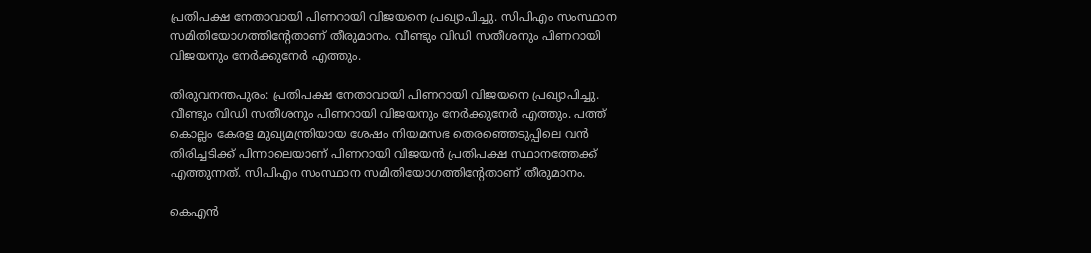പ്രതിപക്ഷ നേതാവായി പിണറായി വിജയനെ പ്രഖ്യാപിച്ചു. സിപിഎം സംസ്ഥാന സമിതിയോഗത്തിന്റേതാണ് തീരുമാനം. വീണ്ടും വിഡി സതീശനും പിണറായി വിജയനും നേര്‍ക്കുനേര്‍ എത്തും.

തിരുവനന്തപുരം: പ്രതിപക്ഷ നേതാവായി പിണറായി വിജയനെ പ്രഖ്യാപിച്ചു. വീണ്ടും വിഡി സതീശനും പിണറായി വിജയനും നേര്‍ക്കുനേര്‍ എത്തും. പത്ത് കൊല്ലം കേരള മുഖ്യമന്ത്രിയായ ശേഷം നിയമസഭ തെരഞ്ഞെടുപ്പിലെ വൻ തിരിച്ചടിക്ക് പിന്നാലെയാണ് പിണറായി വിജയൻ പ്രതിപക്ഷ സ്ഥാനത്തേക്ക് എത്തുന്നത്. സിപിഎം സംസ്ഥാന സമിതിയോഗത്തിന്റേതാണ് തീരുമാനം.

കെഎൻ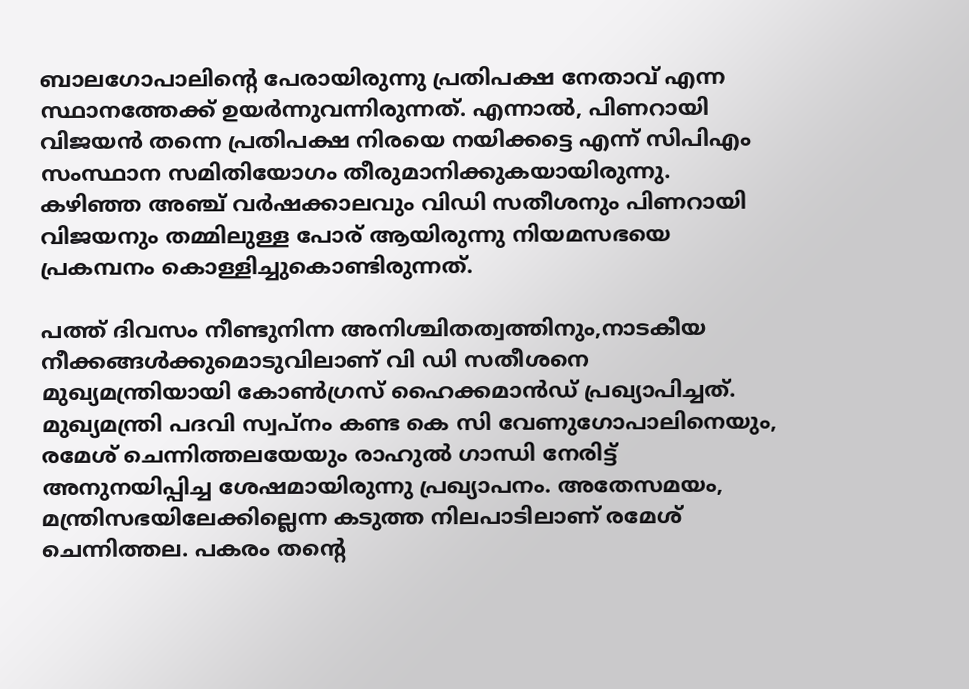ബാലഗോപാലിൻ്റെ പേരായിരുന്നു പ്രതിപക്ഷ നേതാവ് എന്ന സ്ഥാനത്തേക്ക് ഉയര്‍ന്നുവന്നിരുന്നത്. എന്നാല്‍, പിണറായി വിജയൻ തന്നെ പ്രതിപക്ഷ നിരയെ നയിക്കട്ടെ എന്ന് സിപിഎം സംസ്ഥാന സമിതിയോഗം തീരുമാനിക്കുകയായിരുന്നു. കഴിഞ്ഞ അഞ്ച് വര്‍ഷക്കാലവും വിഡി സതീശനും പിണറായി വിജയനും തമ്മിലുള്ള പോര് ആയിരുന്നു നിയമസഭയെ പ്രകമ്പനം കൊള്ളിച്ചുകൊണ്ടിരുന്നത്.

പത്ത് ദിവസം നീണ്ടുനിന്ന അനിശ്ചിതത്വത്തിനും,നാടകീയ നീക്കങ്ങള്‍ക്കുമൊടുവിലാണ് വി ഡി സതീശനെ മുഖ്യമന്ത്രിയായി കോൺഗ്രസ് ഹൈക്കമാന്‍ഡ് പ്രഖ്യാപിച്ചത്. മുഖ്യമന്ത്രി പദവി സ്വപ്നം കണ്ട കെ സി വേണുഗോപാലിനെയും, രമേശ് ചെന്നിത്തലയേയും രാഹുല്‍ ഗാന്ധി നേരിട്ട് അനുനയിപ്പിച്ച ശേഷമായിരുന്നു പ്രഖ്യാപനം. അതേസമയം, മന്ത്രിസഭയിലേക്കില്ലെന്ന കടുത്ത നിലപാടിലാണ് രമേശ് ചെന്നിത്തല. പകരം തൻ്റെ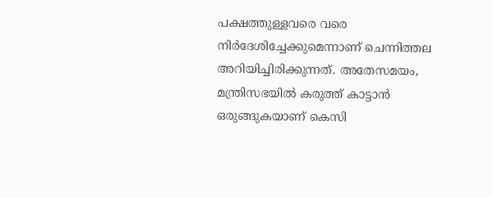പക്ഷത്തുള്ളവരെ വരെ നിർദേശിച്ചേക്കുമെന്നാണ് ചെന്നിത്തല അറിയിച്ചിരിക്കുന്നത്. അതേസമയം, മന്ത്രിസഭയിൽ കരുത്ത് കാട്ടാൻ ഒരുങ്ങുകയാണ് കെസി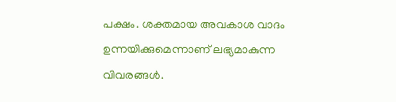പക്ഷം. ശക്തമായ അവകാശ വാദം ഉന്നയിക്കുമെന്നാണ് ലഭ്യമാകുന്ന വിവരങ്ങൾ.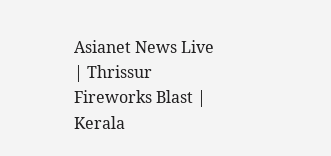Asianet News Live | Thrissur Fireworks Blast | Kerala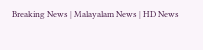Breaking News | Malayalam News | HD News